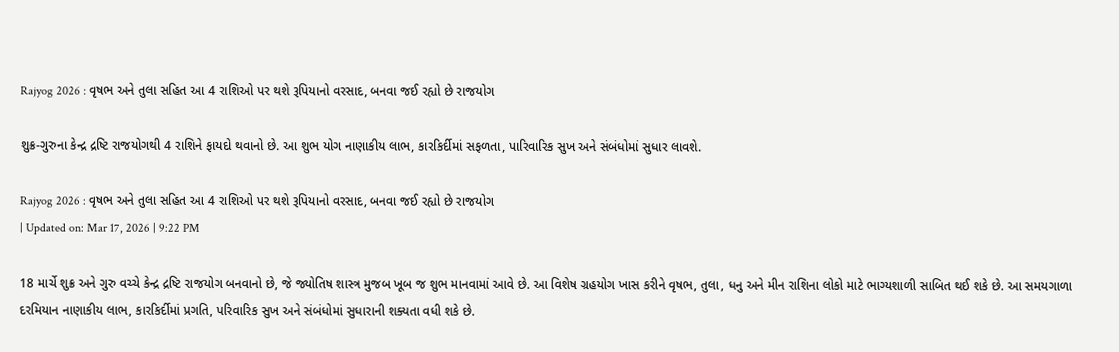Rajyog 2026 : વૃષભ અને તુલા સહિત આ 4 રાશિઓ પર થશે રૂપિયાનો વરસાદ, બનવા જઈ રહ્યો છે રાજયોગ

શુક્ર-ગુરુના કેન્દ્ર દ્રષ્ટિ રાજયોગથી 4 રાશિને ફાયદો થવાનો છે. આ શુભ યોગ નાણાકીય લાભ, કારકિર્દીમાં સફળતા, પારિવારિક સુખ અને સંબંધોમાં સુધાર લાવશે.

Rajyog 2026 : વૃષભ અને તુલા સહિત આ 4 રાશિઓ પર થશે રૂપિયાનો વરસાદ, બનવા જઈ રહ્યો છે રાજયોગ
| Updated on: Mar 17, 2026 | 9:22 PM

18 માર્ચે શુક્ર અને ગુરુ વચ્ચે કેન્દ્ર દ્રષ્ટિ રાજયોગ બનવાનો છે, જે જ્યોતિષ શાસ્ત્ર મુજબ ખૂબ જ શુભ માનવામાં આવે છે. આ વિશેષ ગ્રહયોગ ખાસ કરીને વૃષભ, તુલા, ધનુ અને મીન રાશિના લોકો માટે ભાગ્યશાળી સાબિત થઈ શકે છે. આ સમયગાળા દરમિયાન નાણાકીય લાભ, કારકિર્દીમાં પ્રગતિ, પરિવારિક સુખ અને સંબંધોમાં સુધારાની શક્યતા વધી શકે છે.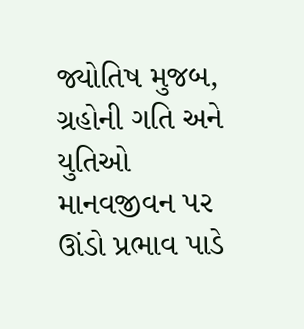જ્યોતિષ મુજબ, ગ્રહોની ગતિ અને યુતિઓ માનવજીવન પર ઊંડો પ્રભાવ પાડે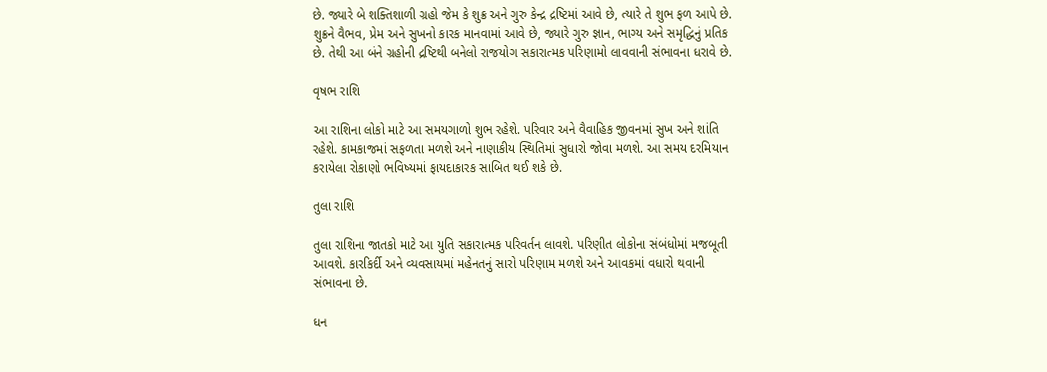છે. જ્યારે બે શક્તિશાળી ગ્રહો જેમ કે શુક્ર અને ગુરુ કેન્દ્ર દ્રષ્ટિમાં આવે છે, ત્યારે તે શુભ ફળ આપે છે. શુક્રને વૈભવ, પ્રેમ અને સુખનો કારક માનવામાં આવે છે, જ્યારે ગુરુ જ્ઞાન, ભાગ્ય અને સમૃદ્ધિનું પ્રતિક છે. તેથી આ બંને ગ્રહોની દ્રષ્ટિથી બનેલો રાજયોગ સકારાત્મક પરિણામો લાવવાની સંભાવના ધરાવે છે.

વૃષભ રાશિ

આ રાશિના લોકો માટે આ સમયગાળો શુભ રહેશે. પરિવાર અને વૈવાહિક જીવનમાં સુખ અને શાંતિ રહેશે. કામકાજમાં સફળતા મળશે અને નાણાકીય સ્થિતિમાં સુધારો જોવા મળશે. આ સમય દરમિયાન કરાયેલા રોકાણો ભવિષ્યમાં ફાયદાકારક સાબિત થઈ શકે છે.

તુલા રાશિ

તુલા રાશિના જાતકો માટે આ યુતિ સકારાત્મક પરિવર્તન લાવશે. પરિણીત લોકોના સંબંધોમાં મજબૂતી આવશે. કારકિર્દી અને વ્યવસાયમાં મહેનતનું સારો પરિણામ મળશે અને આવકમાં વધારો થવાની સંભાવના છે.

ધન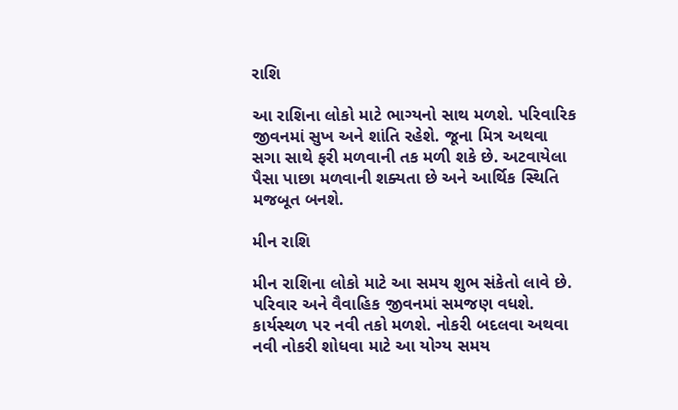રાશિ

આ રાશિના લોકો માટે ભાગ્યનો સાથ મળશે. પરિવારિક જીવનમાં સુખ અને શાંતિ રહેશે. જૂના મિત્ર અથવા સગા સાથે ફરી મળવાની તક મળી શકે છે. અટવાયેલા પૈસા પાછા મળવાની શક્યતા છે અને આર્થિક સ્થિતિ મજબૂત બનશે.

મીન રાશિ

મીન રાશિના લોકો માટે આ સમય શુભ સંકેતો લાવે છે. પરિવાર અને વૈવાહિક જીવનમાં સમજણ વધશે. કાર્યસ્થળ પર નવી તકો મળશે. નોકરી બદલવા અથવા નવી નોકરી શોધવા માટે આ યોગ્ય સમય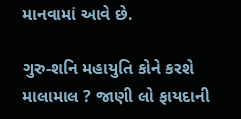માનવામાં આવે છે.

ગુરુ-શનિ મહાયુતિ કોને કરશે માલામાલ ? જાણી લો ફાયદાની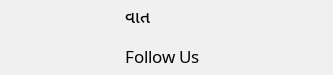વાત

Follow Us